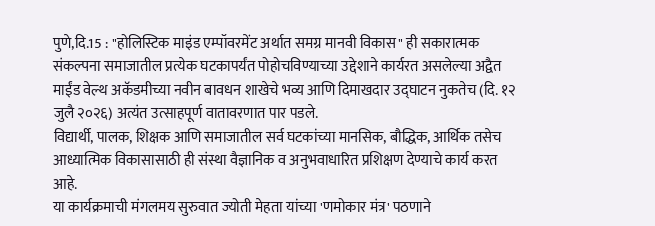पुणे,दि.15 : "होलिस्टिक माइंड एम्पॉवरमेंट अर्थात समग्र मानवी विकास" ही सकारात्मक संकल्पना समाजातील प्रत्येक घटकापर्यंत पोहोचविण्याच्या उद्देशाने कार्यरत असलेल्या अद्वैत माईंड वेल्थ अकॅडमीच्या नवीन बावधन शाखेचे भव्य आणि दिमाखदार उद्घाटन नुकतेच (दि. १२ जुलै २०२६) अत्यंत उत्साहपूर्ण वातावरणात पार पडले.
विद्यार्थी, पालक, शिक्षक आणि समाजातील सर्व घटकांच्या मानसिक, बौद्धिक, आर्थिक तसेच आध्यात्मिक विकासासाठी ही संस्था वैज्ञानिक व अनुभवाधारित प्रशिक्षण देण्याचे कार्य करत आहे.
या कार्यक्रमाची मंगलमय सुरुवात ज्योती मेहता यांच्या 'णमोकार मंत्र' पठणाने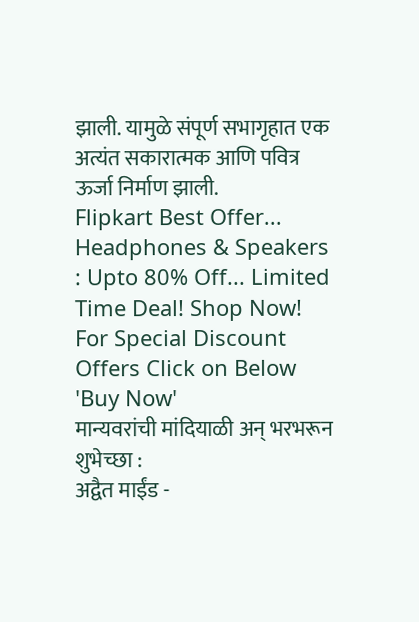झाली. यामुळे संपूर्ण सभागृहात एक अत्यंत सकारात्मक आणि पवित्र ऊर्जा निर्माण झाली.
Flipkart Best Offer... Headphones & Speakers : Upto 80% Off... Limited Time Deal! Shop Now! For Special Discount Offers Click on Below 'Buy Now'
मान्यवरांची मांदियाळी अन् भरभरून शुभेच्छा :
अद्वैत माईंड -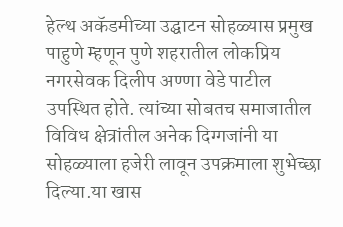हेल्थ अकॅडमीच्या उद्घाटन सोहळ्यास प्रमुख पाहुणे म्हणून पुणे शहरातील लोकप्रिय नगरसेवक दिलीप अण्णा वेडे पाटील उपस्थित होते. त्यांच्या सोबतच समाजातील विविध क्षेत्रांतील अनेक दिग्गजांनी या सोहळ्याला हजेरी लावून उपक्रमाला शुभेच्छा दिल्या.या खास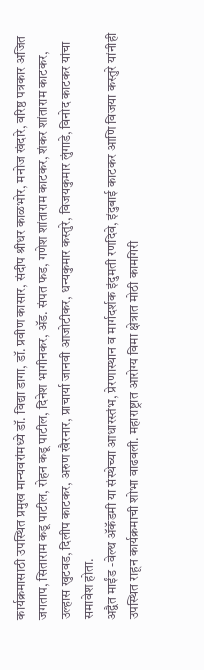कार्यक्रमासाठी उपस्थित प्रमुख मान्यवरांमध्ये डॉ. विद्या डागा, डॉ. प्रवीण कासार, संदीप श्रीधर काळभोर, मनोज खंदारे, वरिष्ठ पत्रकार अजित जगताप, सिताराम कडू पाटील, रोहन कडू पाटील, दिनेश भागीनकर, ॲड. संपत फड, गणेश शांताराम काटकर, शंकर शांताराम काटकर, उल्हास खुटवड, दिलीप काटकर, अरुण खैरनार, प्राचार्या जानवी आजोटीकर, धन्यकुमार कस्तुरे, विजयकुमार लुंगाडे, विनोद काटकर यांचा समावेश होता.
अद्वैत माईंड -वेल्थ ॲकॅडमी या संस्थेच्या आधारस्तंभ, प्रेरणास्थान व मार्गदर्शक इंदुमती रणदिवे, इंदुबाई काटकर आणि विजया कस्तुरे यांनीही उपस्थित राहून कार्यक्रमाची शोभा वाढवली. महाराष्ट्रात आरोग्य विमा क्षेत्रात मोठी कामगिरी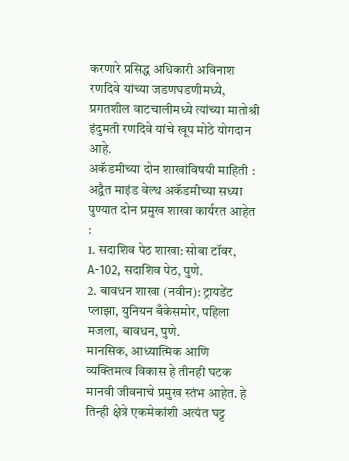करणारे प्रसिद्ध अधिकारी अविनाश रणदिवे यांच्या जडणघडणीमध्ये, प्रगतशील वाटचालीमध्ये त्यांच्या मातोश्री इंदुमती रणदिवे यांचे खूप मोठे योगदान आहे.
अकॅडमीच्या दोन शाखांविषयी माहिती :
अद्वैत माइंड वेल्थ अकॅडमीच्या सध्या पुण्यात दोन प्रमुख शाखा कार्यरत आहेत :
1. सदाशिव पेठ शाखा: सोबा टॉवर, A-102, सदाशिव पेठ, पुणे.
2. बावधन शाखा (नवीन): ट्रायडेंट प्लाझा, युनियन बँकेसमोर, पहिला मजला, बावधन, पुणे.
मानसिक, आध्यात्मिक आणि व्यक्तिमत्व विकास हे तीनही घटक मानवी जीवनाचे प्रमुख स्तंभ आहेत. हे तिन्ही क्षेत्रे एकमेकांशी अत्यंत घट्ट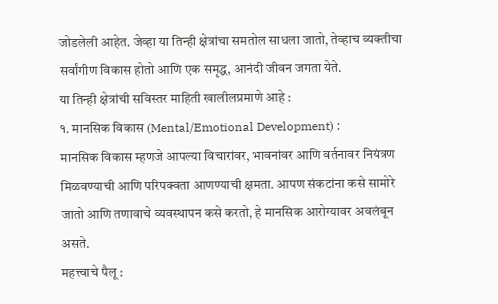जोडलेली आहेत. जेव्हा या तिन्ही क्षेत्रांचा समतोल साधला जातो, तेव्हाच व्यक्तीचा सर्वांगीण विकास होतो आणि एक समृद्ध, आनंदी जीवन जगता येते.
या तिन्ही क्षेत्रांची सविस्तर माहिती खालीलप्रमाणे आहे :
१. मानसिक विकास (Mental/Emotional Development) :
मानसिक विकास म्हणजे आपल्या विचारांवर, भावनांवर आणि वर्तनावर नियंत्रण मिळवण्याची आणि परिपक्वता आणण्याची क्षमता. आपण संकटांना कसे सामोरे जातो आणि तणावाचे व्यवस्थापन कसे करतो, हे मानसिक आरोग्यावर अवलंबून असते.
महत्त्वाचे पैलू :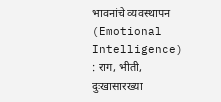भावनांचे व्यवस्थापन (Emotional Intelligence) : राग, भीती, दुःखासारख्या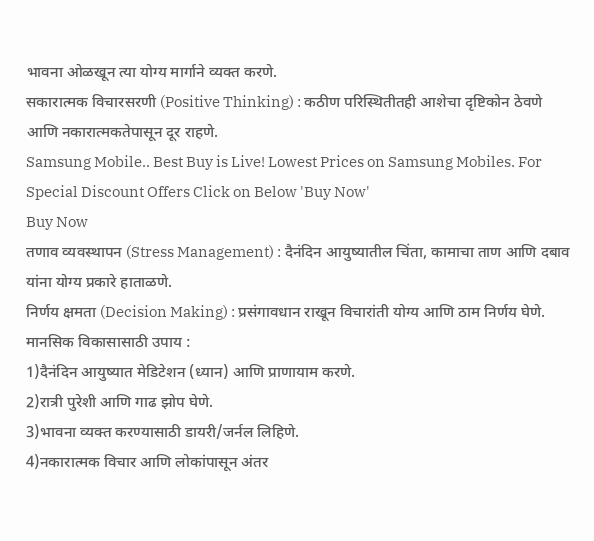भावना ओळखून त्या योग्य मार्गाने व्यक्त करणे.
सकारात्मक विचारसरणी (Positive Thinking) : कठीण परिस्थितीतही आशेचा दृष्टिकोन ठेवणे आणि नकारात्मकतेपासून दूर राहणे.
Samsung Mobile.. Best Buy is Live! Lowest Prices on Samsung Mobiles. For Special Discount Offers Click on Below 'Buy Now'
Buy Now
तणाव व्यवस्थापन (Stress Management) : दैनंदिन आयुष्यातील चिंता, कामाचा ताण आणि दबाव यांना योग्य प्रकारे हाताळणे.
निर्णय क्षमता (Decision Making) : प्रसंगावधान राखून विचारांती योग्य आणि ठाम निर्णय घेणे.
मानसिक विकासासाठी उपाय :
1)दैनंदिन आयुष्यात मेडिटेशन (ध्यान) आणि प्राणायाम करणे.
2)रात्री पुरेशी आणि गाढ झोप घेणे.
3)भावना व्यक्त करण्यासाठी डायरी/जर्नल लिहिणे.
4)नकारात्मक विचार आणि लोकांपासून अंतर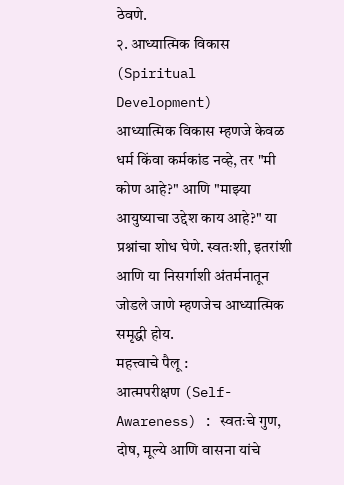ठेवणे.
२. आध्यात्मिक विकास (Spiritual Development)
आध्यात्मिक विकास म्हणजे केवळ धर्म किंवा कर्मकांड नव्हे, तर "मी कोण आहे?" आणि "माझ्या आयुष्याचा उद्देश काय आहे?" या प्रश्नांचा शोध घेणे. स्वतःशी, इतरांशी आणि या निसर्गाशी अंतर्मनातून जोडले जाणे म्हणजेच आध्यात्मिक समृद्धी होय.
महत्त्वाचे पैलू :
आत्मपरीक्षण (Self-Awareness) : स्वतःचे गुण, दोष, मूल्ये आणि वासना यांचे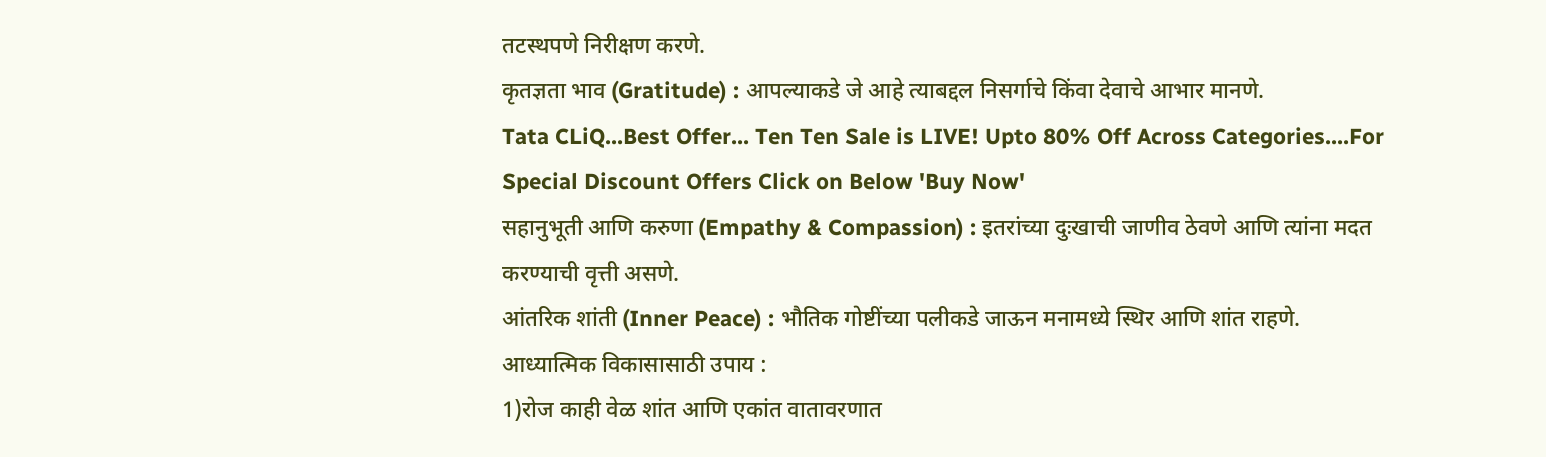तटस्थपणे निरीक्षण करणे.
कृतज्ञता भाव (Gratitude) : आपल्याकडे जे आहे त्याबद्दल निसर्गाचे किंवा देवाचे आभार मानणे.
Tata CLiQ...Best Offer... Ten Ten Sale is LIVE! Upto 80% Off Across Categories....For Special Discount Offers Click on Below 'Buy Now'
सहानुभूती आणि करुणा (Empathy & Compassion) : इतरांच्या दुःखाची जाणीव ठेवणे आणि त्यांना मदत करण्याची वृत्ती असणे.
आंतरिक शांती (Inner Peace) : भौतिक गोष्टींच्या पलीकडे जाऊन मनामध्ये स्थिर आणि शांत राहणे.
आध्यात्मिक विकासासाठी उपाय :
1)रोज काही वेळ शांत आणि एकांत वातावरणात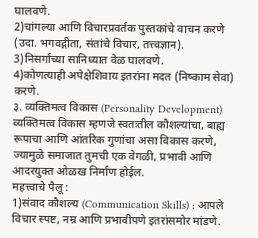घालवणे.
2)चांगल्या आणि विचारप्रवर्तक पुस्तकांचे वाचन करणे (उदा. भगवद्गीता, संतांचे विचार, तत्त्वज्ञान).
3)निसर्गाच्या सानिध्यात वेळ घालवणे.
4)कोणत्याही अपेक्षेशिवाय इतरांना मदत (निष्काम सेवा) करणे.
३. व्यक्तिमत्व विकास (Personality Development)
व्यक्तिमत्व विकास म्हणजे स्वतःतील कौशल्यांचा, बाह्य रूपाचा आणि आंतरिक गुणांचा असा विकास करणे, ज्यामुळे समाजात तुमची एक वेगळी, प्रभावी आणि आदरयुक्त ओळख निर्माण होईल.
महत्त्वाचे पैलू :
1)संवाद कौशल्य (Communication Skills) : आपले विचार स्पष्ट, नम्र आणि प्रभावीपणे इतरांसमोर मांडणे.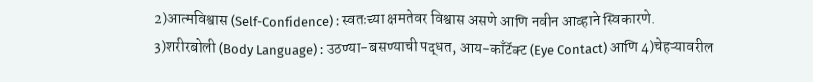2)आत्मविश्वास (Self-Confidence) : स्वतःच्या क्षमतेवर विश्वास असणे आणि नवीन आव्हाने स्विकारणे.
3)शरीरबोली (Body Language) : उठण्या-बसण्याची पद्धत, आय-काँटॅक्ट (Eye Contact) आणि 4)चेहऱ्यावरील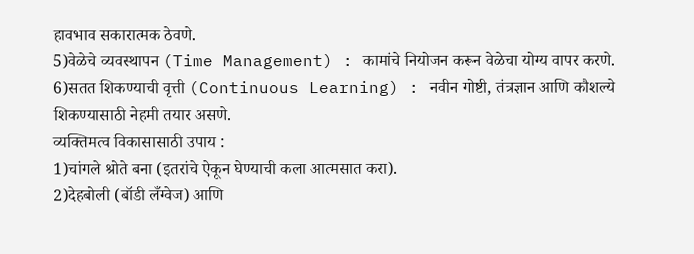हावभाव सकारात्मक ठेवणे.
5)वेळेचे व्यवस्थापन (Time Management) : कामांचे नियोजन करून वेळेचा योग्य वापर करणे.
6)सतत शिकण्याची वृत्ती (Continuous Learning) : नवीन गोष्टी, तंत्रज्ञान आणि कौशल्ये शिकण्यासाठी नेहमी तयार असणे.
व्यक्तिमत्व विकासासाठी उपाय :
1)चांगले श्रोते बना (इतरांचे ऐकून घेण्याची कला आत्मसात करा).
2)देहबोली (बॉडी लँग्वेज) आणि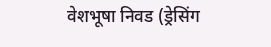वेशभूषा निवड (ड्रेसिंग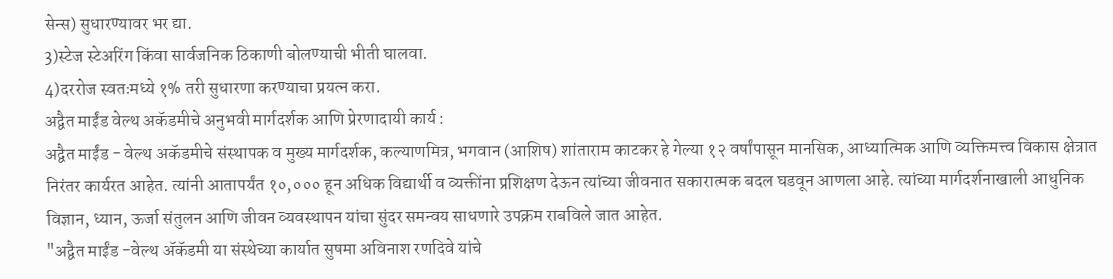सेन्स) सुधारण्यावर भर द्या.
3)स्टेज स्टेअरिंग किंवा सार्वजनिक ठिकाणी बोलण्याची भीती घालवा.
4)दररोज स्वतःमध्ये १% तरी सुधारणा करण्याचा प्रयत्न करा.
अद्वैत माईंड वेल्थ अकॅडमीचे अनुभवी मार्गदर्शक आणि प्रेरणादायी कार्य :
अद्वैत माईंड - वेल्थ अकॅडमीचे संस्थापक व मुख्य मार्गदर्शक, कल्याणमित्र, भगवान (आशिष) शांताराम काटकर हे गेल्या १२ वर्षांपासून मानसिक, आध्यात्मिक आणि व्यक्तिमत्त्व विकास क्षेत्रात निरंतर कार्यरत आहेत. त्यांनी आतापर्यंत १०,००० हून अधिक विद्यार्थी व व्यक्तींना प्रशिक्षण देऊन त्यांच्या जीवनात सकारात्मक बदल घडवून आणला आहे. त्यांच्या मार्गदर्शनाखाली आधुनिक विज्ञान, ध्यान, ऊर्जा संतुलन आणि जीवन व्यवस्थापन यांचा सुंदर समन्वय साधणारे उपक्रम राबविले जात आहेत.
"अद्वैत माईंड -वेल्थ ॲकॅडमी या संस्थेच्या कार्यात सुषमा अविनाश रणदिवे यांचे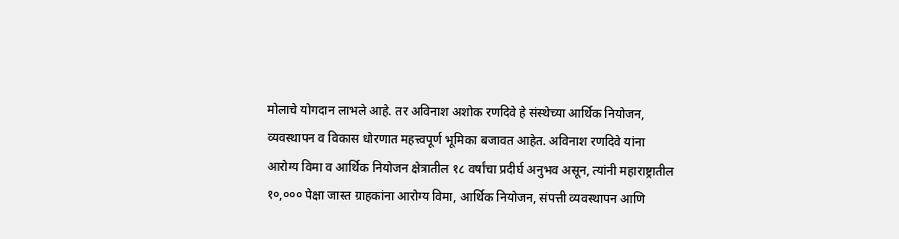मोलाचे योगदान लाभले आहे. तर अविनाश अशोक रणदिवे हे संस्थेच्या आर्थिक नियोजन, व्यवस्थापन व विकास धोरणात महत्त्वपूर्ण भूमिका बजावत आहेत. अविनाश रणदिवे यांना आरोग्य विमा व आर्थिक नियोजन क्षेत्रातील १८ वर्षांचा प्रदीर्घ अनुभव असून, त्यांनी महाराष्ट्रातील १०,००० पेक्षा जास्त ग्राहकांना आरोग्य विमा, आर्थिक नियोजन, संपत्ती व्यवस्थापन आणि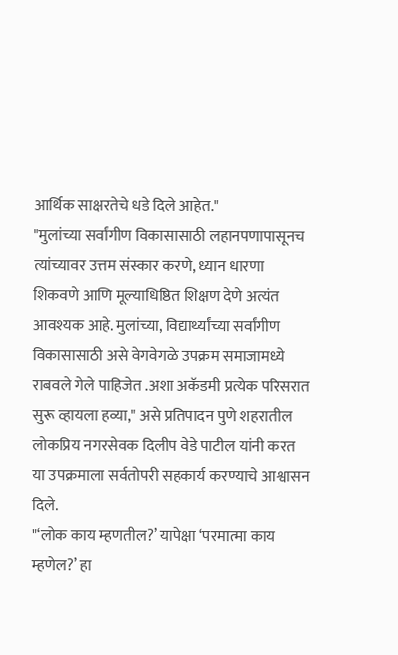आर्थिक साक्षरतेचे धडे दिले आहेत."
"मुलांच्या सर्वांगीण विकासासाठी लहानपणापासूनच त्यांच्यावर उत्तम संस्कार करणे, ध्यान धारणा शिकवणे आणि मूल्याधिष्ठित शिक्षण देणे अत्यंत आवश्यक आहे. मुलांच्या, विद्यार्थ्यांच्या सर्वांगीण विकासासाठी असे वेगवेगळे उपक्रम समाजामध्ये राबवले गेले पाहिजेत .अशा अकॅडमी प्रत्येक परिसरात सुरू व्हायला हव्या," असे प्रतिपादन पुणे शहरातील लोकप्रिय नगरसेवक दिलीप वेडे पाटील यांनी करत या उपक्रमाला सर्वतोपरी सहकार्य करण्याचे आश्वासन दिले.
"‘लोक काय म्हणतील?’ यापेक्षा ‘परमात्मा काय म्हणेल?’ हा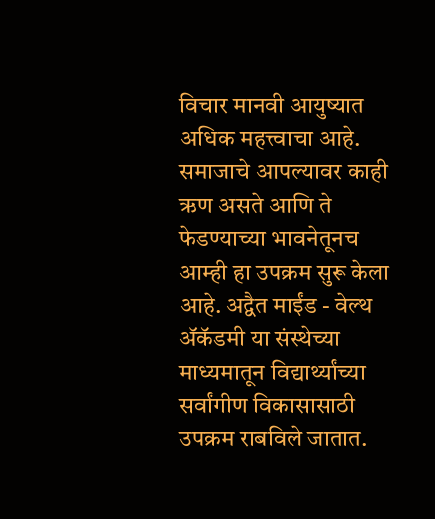विचार मानवी आयुष्यात अधिक महत्त्वाचा आहे. समाजाचे आपल्यावर काही ऋण असते आणि ते फेडण्याच्या भावनेतूनच आम्ही हा उपक्रम सुरू केला आहे. अद्वैत माईंड - वेल्थ ॲकॅडमी या संस्थेच्या माध्यमातून विद्यार्थ्यांच्या सर्वांगीण विकासासाठी उपक्रम राबविले जातात.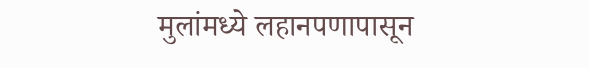मुलांमध्ये लहानपणापासून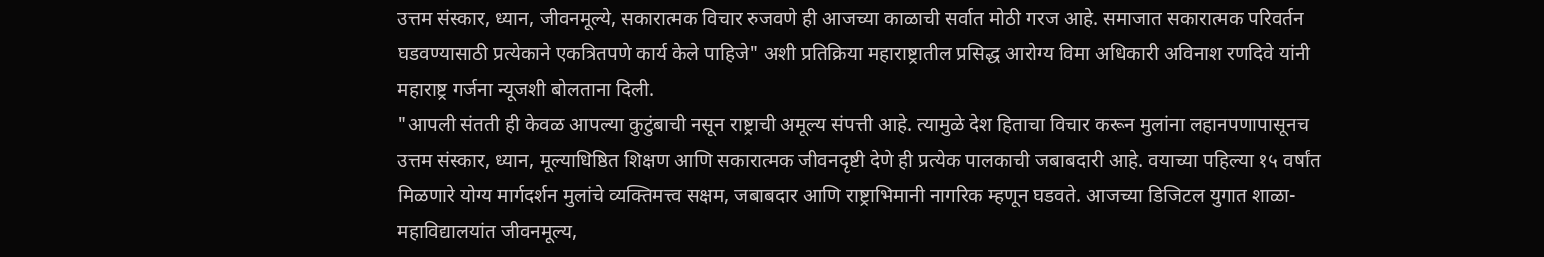उत्तम संस्कार, ध्यान, जीवनमूल्ये, सकारात्मक विचार रुजवणे ही आजच्या काळाची सर्वात मोठी गरज आहे. समाजात सकारात्मक परिवर्तन घडवण्यासाठी प्रत्येकाने एकत्रितपणे कार्य केले पाहिजे" अशी प्रतिक्रिया महाराष्ट्रातील प्रसिद्ध आरोग्य विमा अधिकारी अविनाश रणदिवे यांनी महाराष्ट्र गर्जना न्यूजशी बोलताना दिली.
"आपली संतती ही केवळ आपल्या कुटुंबाची नसून राष्ट्राची अमूल्य संपत्ती आहे. त्यामुळे देश हिताचा विचार करून मुलांना लहानपणापासूनच उत्तम संस्कार, ध्यान, मूल्याधिष्ठित शिक्षण आणि सकारात्मक जीवनदृष्टी देणे ही प्रत्येक पालकाची जबाबदारी आहे. वयाच्या पहिल्या १५ वर्षांत मिळणारे योग्य मार्गदर्शन मुलांचे व्यक्तिमत्त्व सक्षम, जबाबदार आणि राष्ट्राभिमानी नागरिक म्हणून घडवते. आजच्या डिजिटल युगात शाळा-महाविद्यालयांत जीवनमूल्य,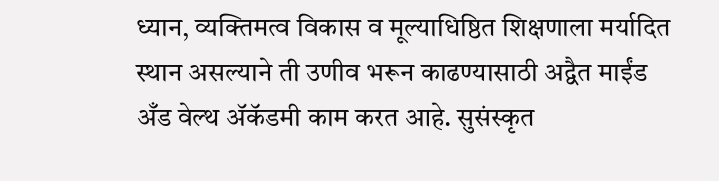ध्यान, व्यक्तिमत्व विकास व मूल्याधिष्ठित शिक्षणाला मर्यादित स्थान असल्याने ती उणीव भरून काढण्यासाठी अद्वैत माईंड अँड वेल्थ ॲकॅडमी काम करत आहे. सुसंस्कृत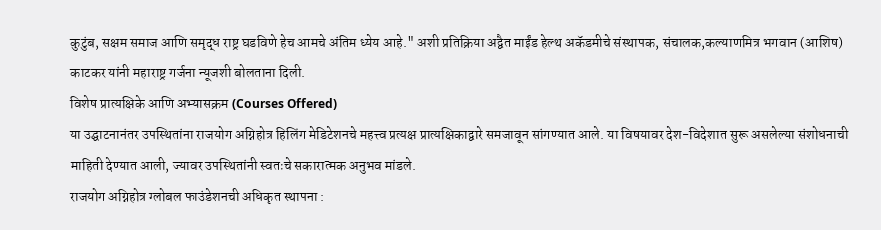कुटुंब, सक्षम समाज आणि समृद्ध राष्ट्र घडविणे हेच आमचे अंतिम ध्येय आहे." अशी प्रतिक्रिया अद्वैत माईंड हेल्थ अकॅडमीचे संस्थापक, संचालक,कल्याणमित्र भगवान (आशिष) काटकर यांनी महाराष्ट्र गर्जना न्यूजशी बोलताना दिली.
विशेष प्रात्यक्षिके आणि अभ्यासक्रम (Courses Offered)
या उद्घाटनानंतर उपस्थितांना राजयोग अग्निहोत्र हिलिंग मेडिटेशनचे महत्त्व प्रत्यक्ष प्रात्यक्षिकाद्वारे समजावून सांगण्यात आले. या विषयावर देश-विदेशात सुरू असलेल्या संशोधनाची माहिती देण्यात आली, ज्यावर उपस्थितांनी स्वतःचे सकारात्मक अनुभव मांडले.
राजयोग अग्निहोत्र ग्लोबल फाउंडेशनची अधिकृत स्थापना :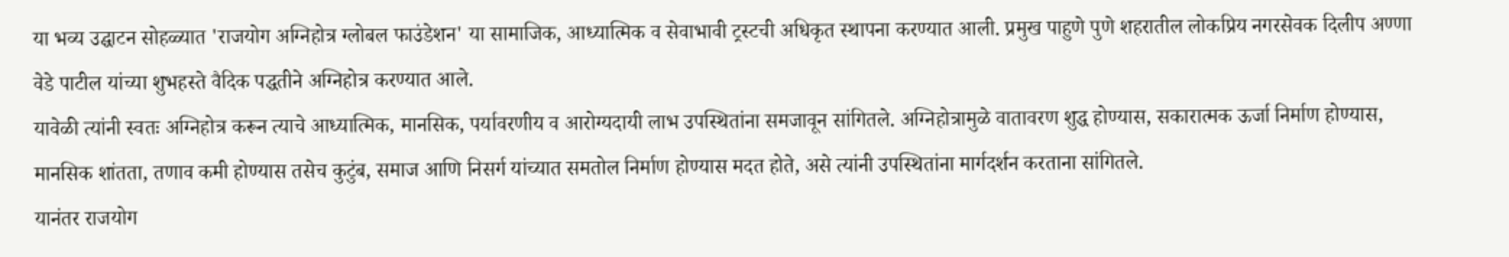या भव्य उद्घाटन सोहळ्यात 'राजयोग अग्निहोत्र ग्लोबल फाउंडेशन' या सामाजिक, आध्यात्मिक व सेवाभावी ट्रस्टची अधिकृत स्थापना करण्यात आली. प्रमुख पाहुणे पुणे शहरातील लोकप्रिय नगरसेवक दिलीप अण्णा वेडे पाटील यांच्या शुभहस्ते वैदिक पद्धतीने अग्निहोत्र करण्यात आले.
यावेळी त्यांनी स्वतः अग्निहोत्र करून त्याचे आध्यात्मिक, मानसिक, पर्यावरणीय व आरोग्यदायी लाभ उपस्थितांना समजावून सांगितले. अग्निहोत्रामुळे वातावरण शुद्ध होण्यास, सकारात्मक ऊर्जा निर्माण होण्यास, मानसिक शांतता, तणाव कमी होण्यास तसेच कुटुंब, समाज आणि निसर्ग यांच्यात समतोल निर्माण होण्यास मदत होते, असे त्यांनी उपस्थितांना मार्गदर्शन करताना सांगितले.
यानंतर राजयोग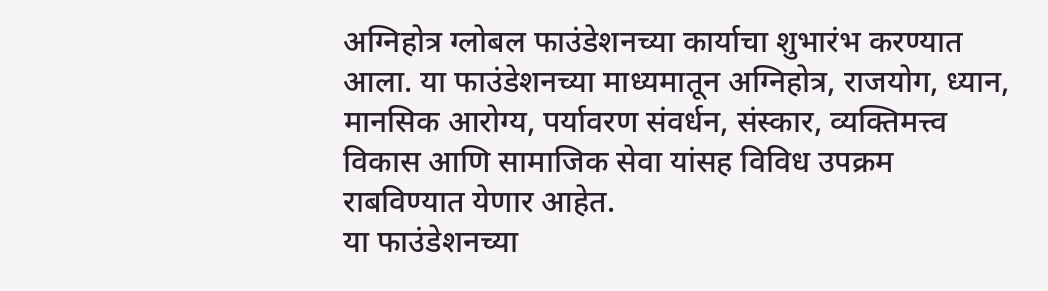अग्निहोत्र ग्लोबल फाउंडेशनच्या कार्याचा शुभारंभ करण्यात आला. या फाउंडेशनच्या माध्यमातून अग्निहोत्र, राजयोग, ध्यान, मानसिक आरोग्य, पर्यावरण संवर्धन, संस्कार, व्यक्तिमत्त्व विकास आणि सामाजिक सेवा यांसह विविध उपक्रम राबविण्यात येणार आहेत.
या फाउंडेशनच्या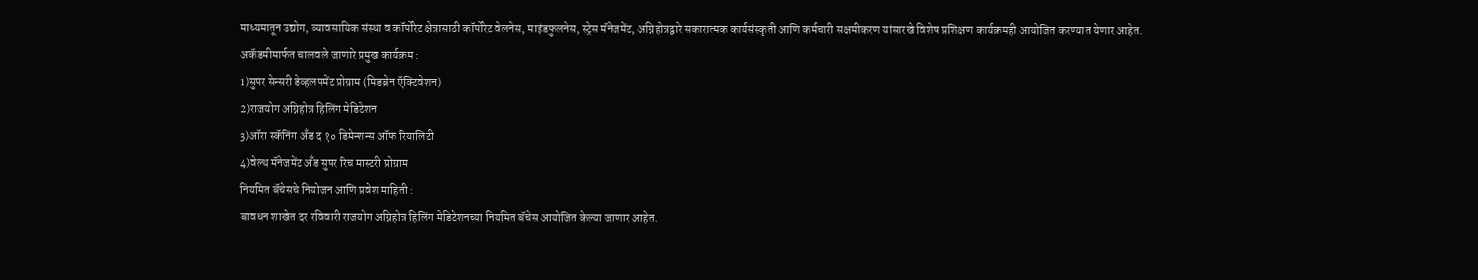माध्यमातून उद्योग, व्यावसायिक संस्था व कॉर्पोरेट क्षेत्रासाठी कॉर्पोरेट वेलनेस, माइंडफुलनेस, स्ट्रेस मॅनेजमेंट, अग्निहोत्रद्वारे सकारात्मक कार्यसंस्कृती आणि कर्मचारी सक्षमीकरण यांसारखे विशेष प्रशिक्षण कार्यक्रमही आयोजित करण्यात येणार आहेत.
अकॅडमीमार्फत चालवले जाणारे प्रमुख कार्यक्रम :
1)सुपर सेन्सरी डेव्हलपमेंट प्रोग्राम (मिडब्रेन ऍक्टिवेशन)
2)राजयोग अग्निहोत्र हिलिंग मेडिटेशन
3)ऑरा स्कॅनिंग अँड द १० डिमेन्शन्स ऑफ रियालिटी
4)वेल्थ मॅनेजमेंट अँड सुपर रिच मास्टरी प्रोग्राम
नियमित बॅचेसचे नियोजन आणि प्रवेश माहिती :
बावधन शाखेत दर रविवारी राजयोग अग्निहोत्र हिलिंग मेडिटेशनच्या नियमित बॅचेस आयोजित केल्या जाणार आहेत.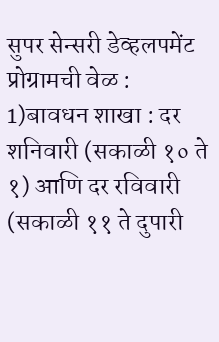सुपर सेन्सरी डेव्हलपमेंट प्रोग्रामची वेळ :
1)बावधन शाखा : दर शनिवारी (सकाळी १० ते १) आणि दर रविवारी (सकाळी ११ ते दुपारी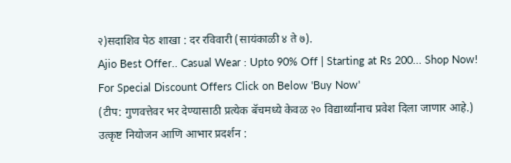२)सदाशिव पेठ शाखा : दर रविवारी (सायंकाळी ४ ते ७).
Ajio Best Offer.. Casual Wear : Upto 90% Off | Starting at Rs 200... Shop Now! For Special Discount Offers Click on Below 'Buy Now'
(टीप: गुणवत्तेवर भर देण्यासाठी प्रत्येक बॅचमध्ये केवळ २० विद्यार्थ्यांनाच प्रवेश दिला जाणार आहे.)
उत्कृष्ट नियोजन आणि आभार प्रदर्शन :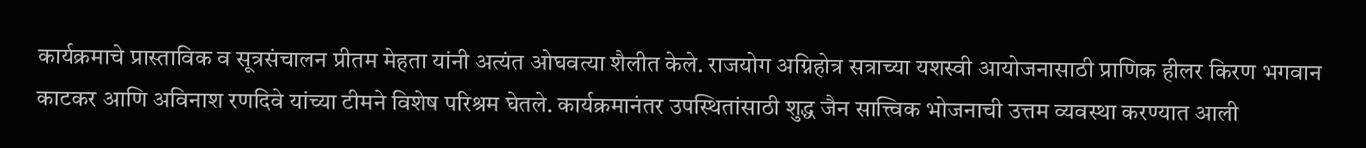कार्यक्रमाचे प्रास्ताविक व सूत्रसंचालन प्रीतम मेहता यांनी अत्यंत ओघवत्या शैलीत केले. राजयोग अग्निहोत्र सत्राच्या यशस्वी आयोजनासाठी प्राणिक हीलर किरण भगवान काटकर आणि अविनाश रणदिवे यांच्या टीमने विशेष परिश्रम घेतले. कार्यक्रमानंतर उपस्थितांसाठी शुद्ध जैन सात्त्विक भोजनाची उत्तम व्यवस्था करण्यात आली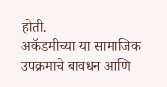होती.
अकॅडमीच्या या सामाजिक उपक्रमाचे बावधन आणि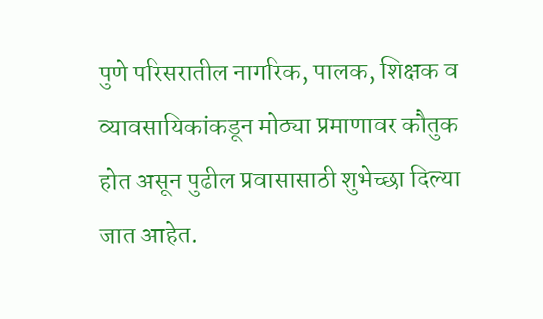पुणे परिसरातील नागरिक, पालक, शिक्षक व व्यावसायिकांकडून मोठ्या प्रमाणावर कौतुक होत असून पुढील प्रवासासाठी शुभेच्छा दिल्या जात आहेत.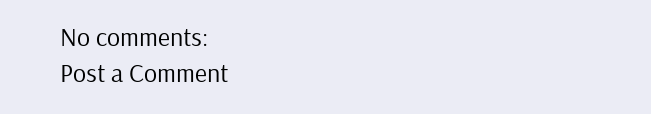No comments:
Post a Comment